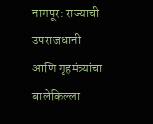नागपूर: राज्याची उपराजधानी आणि गृहमंत्र्यांचा बालेकिल्ला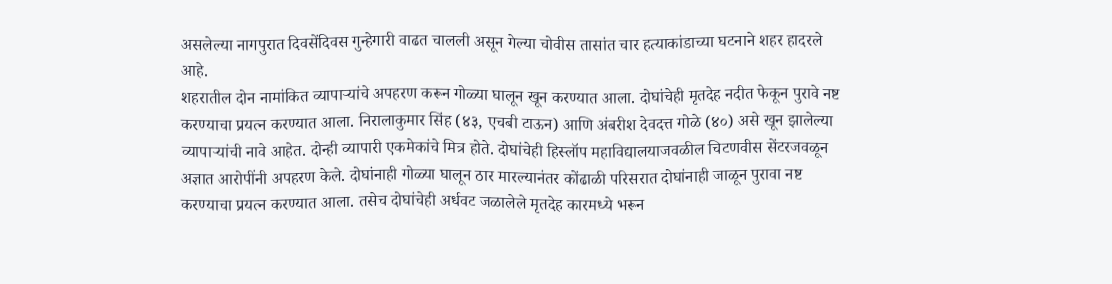असलेल्या नागपुरात दिवसेंदिवस गुन्हेगारी वाढत चालली असून गेल्या चोवीस तासांत चार हत्याकांडाच्या घटनाने शहर हादरले आहे.
शहरातील दोन नामांकित व्यापाऱ्यांचे अपहरण करून गोळ्या घालून खून करण्यात आला. दोघांचेही मृतदेह नदीत फेकून पुरावे नष्ट करण्याचा प्रयत्न करण्यात आला. निरालाकुमार सिंह (४३, एचबी टाऊन) आणि अंबरीश देवदत्त गोळे (४०) असे खून झालेल्या व्यापाऱ्यांची नावे आहेत. दोन्ही व्यापारी एकमेकांचे मित्र होते. दोघांचेही हिस्लॉप महाविद्यालयाजवळील चिटणवीस सेंटरजवळून अज्ञात आरोपींनी अपहरण केले. दोघांनाही गोळ्या घालून ठार मारल्यानंतर कोंढाळी परिसरात दोघांनाही जाळून पुरावा नष्ट करण्याचा प्रयत्न करण्यात आला. तसेच दोघांचेही अर्धवट जळालेले मृतदेह कारमध्ये भरून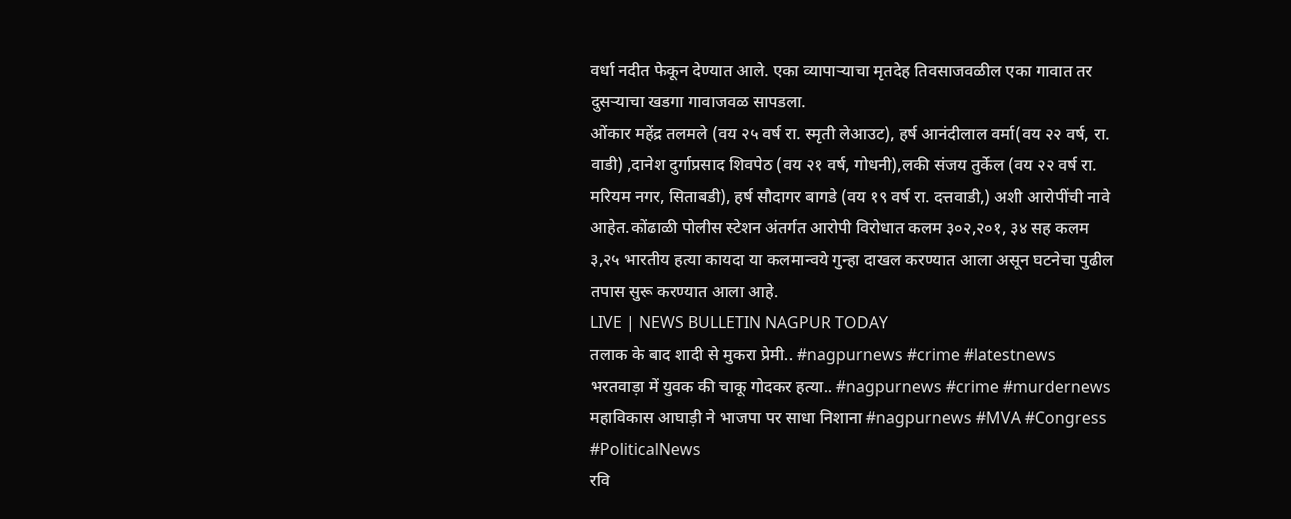वर्धा नदीत फेकून देण्यात आले. एका व्यापाऱ्याचा मृतदेह तिवसाजवळील एका गावात तर दुसऱ्याचा खडगा गावाजवळ सापडला.
ओंकार महेंद्र तलमले (वय २५ वर्ष रा. स्मृती लेआउट), हर्ष आनंदीलाल वर्मा(वय २२ वर्ष, रा. वाडी) ,दानेश दुर्गाप्रसाद शिवपेठ (वय २१ वर्ष, गोधनी),लकी संजय तुर्केल (वय २२ वर्ष रा. मरियम नगर, सिताबडी), हर्ष सौदागर बागडे (वय १९ वर्ष रा. दत्तवाडी,) अशी आरोपींची नावे आहेत.कोंढाळी पोलीस स्टेशन अंतर्गत आरोपी विरोधात कलम ३०२,२०१, ३४ सह कलम ३,२५ भारतीय हत्या कायदा या कलमान्वये गुन्हा दाखल करण्यात आला असून घटनेचा पुढील तपास सुरू करण्यात आला आहे.
LIVE | NEWS BULLETIN NAGPUR TODAY
तलाक के बाद शादी से मुकरा प्रेमी.. #nagpurnews #crime #latestnews
भरतवाड़ा में युवक की चाकू गोदकर हत्या.. #nagpurnews #crime #murdernews
महाविकास आघाड़ी ने भाजपा पर साधा निशाना #nagpurnews #MVA #Congress #PoliticalNews
रवि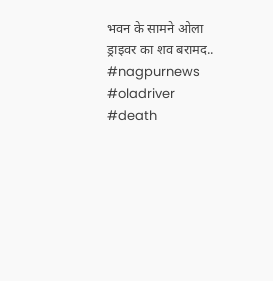भवन के सामने ओला ड्राइवर का शव बरामद.. #nagpurnews #oladriver #death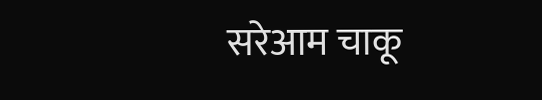सरेआम चाकू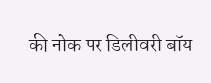की नोक पर डिलीवरी बॉय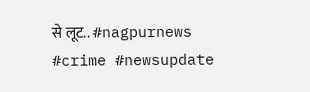से लूट.. #nagpurnews #crime #newsupdate